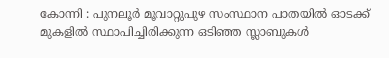കോന്നി : പുനലൂർ മൂവാറ്റുപുഴ സംസ്ഥാന പാതയിൽ ഓടക്ക് മുകളിൽ സ്ഥാപിച്ചിരിക്കുന്ന ഒടിഞ്ഞ സ്ലാബുകൾ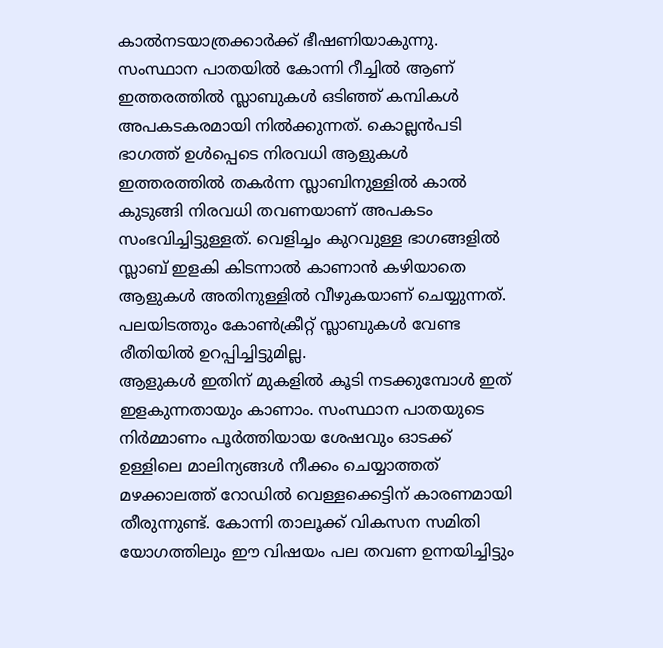കാൽനടയാത്രക്കാർക്ക് ഭീഷണിയാകുന്നു. സംസ്ഥാന പാതയിൽ കോന്നി റീച്ചിൽ ആണ് ഇത്തരത്തിൽ സ്ലാബുകൾ ഒടിഞ്ഞ് കമ്പികൾ അപകടകരമായി നിൽക്കുന്നത്. കൊല്ലൻപടി ഭാഗത്ത് ഉൾപ്പെടെ നിരവധി ആളുകൾ ഇത്തരത്തിൽ തകർന്ന സ്ലാബിനുള്ളിൽ കാൽ കുടുങ്ങി നിരവധി തവണയാണ് അപകടം സംഭവിച്ചിട്ടുള്ളത്. വെളിച്ചം കുറവുള്ള ഭാഗങ്ങളിൽ സ്ലാബ് ഇളകി കിടന്നാൽ കാണാൻ കഴിയാതെ ആളുകൾ അതിനുള്ളിൽ വീഴുകയാണ് ചെയ്യുന്നത്. പലയിടത്തും കോൺക്രീറ്റ് സ്ലാബുകൾ വേണ്ട രീതിയിൽ ഉറപ്പിച്ചിട്ടുമില്ല.
ആളുകൾ ഇതിന് മുകളിൽ കൂടി നടക്കുമ്പോൾ ഇത് ഇളകുന്നതായും കാണാം. സംസ്ഥാന പാതയുടെ നിർമ്മാണം പൂർത്തിയായ ശേഷവും ഓടക്ക് ഉള്ളിലെ മാലിന്യങ്ങൾ നീക്കം ചെയ്യാത്തത് മഴക്കാലത്ത് റോഡിൽ വെള്ളക്കെട്ടിന് കാരണമായി തീരുന്നുണ്ട്. കോന്നി താലൂക്ക് വികസന സമിതി യോഗത്തിലും ഈ വിഷയം പല തവണ ഉന്നയിച്ചിട്ടും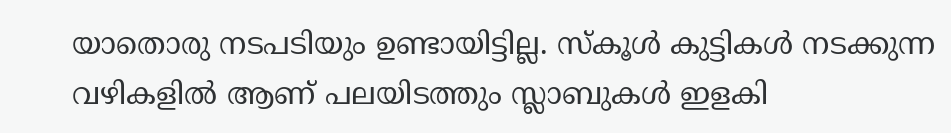യാതൊരു നടപടിയും ഉണ്ടായിട്ടില്ല. സ്കൂൾ കുട്ടികൾ നടക്കുന്ന വഴികളിൽ ആണ് പലയിടത്തും സ്ലാബുകൾ ഇളകി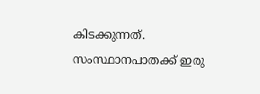കിടക്കുന്നത്. സംസ്ഥാനപാതക്ക് ഇരു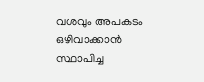വശവും അപകടം ഒഴിവാക്കാൻ സ്ഥാപിച്ച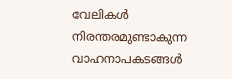വേലികൾ നിരന്തരമുണ്ടാകുന്ന വാഹനാപകടങ്ങൾ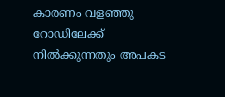കാരണം വളഞ്ഞു റോഡിലേക്ക് നിൽക്കുന്നതും അപകട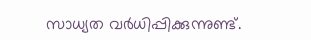സാധ്യത വർധിപ്പിക്കുന്നുണ്ട്.